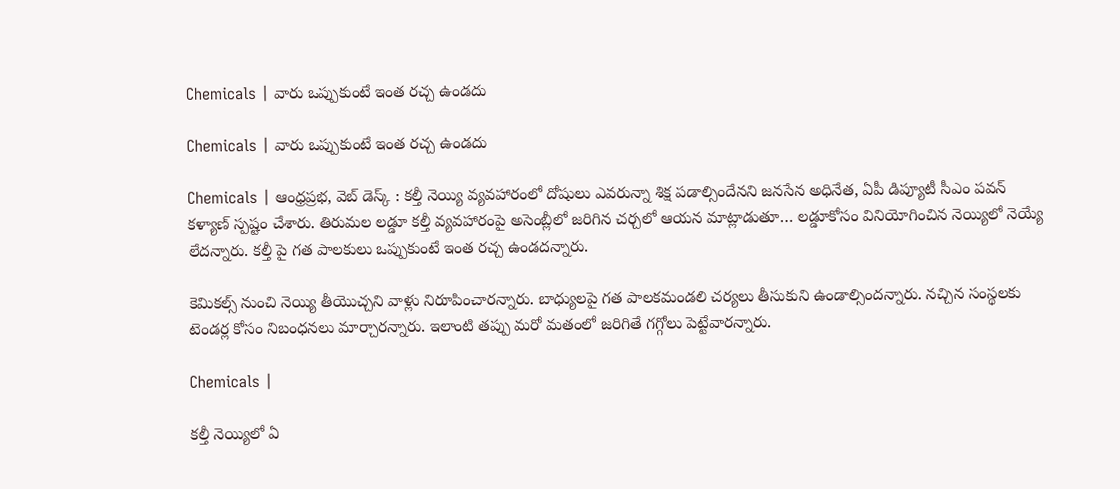Chemicals | వారు ఒప్పుకుంటే ఇంత రచ్చ ఉండదు

Chemicals | వారు ఒప్పుకుంటే ఇంత రచ్చ ఉండదు

Chemicals | ఆంధ్రప్రభ, వెబ్ డెస్క్ : కల్తీ నెయ్యి వ్యవహారంలో దోషులు ఎవరున్నా శిక్ష పడాల్సిందేనని జనసేన అధినేత, ఏపీ డిప్యూటీ సీఎం పవన్ కళ్యాణ్ స్పష్టం చేశారు. తిరుమల లడ్డూ కల్తీ వ్యవహారంపై అసెంబ్లీలో జరిగిన చర్చలో ఆయన మాట్లాడుతూ… లడ్డూకోసం వినియోగించిన నెయ్యిలో నెయ్యే లేదన్నారు. కల్తీ పై గత పాలకులు ఒప్పుకుంటే ఇంత రచ్చ ఉండదన్నారు.

కెమికల్స్ నుంచి నెయ్యి తీయొచ్చని వాళ్లు నిరూపించారన్నారు. బాధ్యులపై గత పాలకమండలి చర్యలు తీసుకుని ఉండాల్సిందన్నారు. నచ్చిన సంస్థలకు టెండర్ల కోసం నిబంధనలు మార్చారన్నారు. ఇలాంటి తప్పు మరో మతంలో జరిగితే గగ్గోలు పెట్టేవారన్నారు.

Chemicals |

కల్తీ నెయ్యిలో ఏ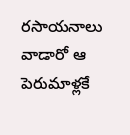రసాయనాలు వాడారో ఆ పెరుమాళ్లకే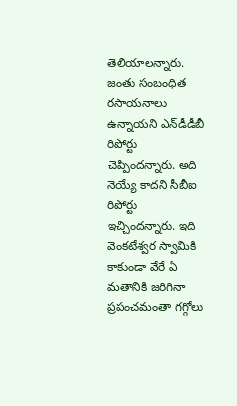తెలియాలన్నారు. జంతు సంబంధిత రసాయనాలు ఉన్నాయని ఎన్‌డీడీబీ రిపోర్టు చెప్పిందన్నారు. అది నెయ్యే కాదని సీబీఐ రిపోర్టు ఇచ్చిందన్నారు. ఇది వెంకటేశ్వర స్వామికి కాకుండా వేరే ఏ మతానికి జరిగినా ప్రపంచమంతా గగ్గోలు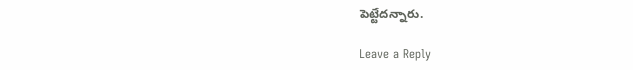పెట్టేదన్నారు.

Leave a Reply